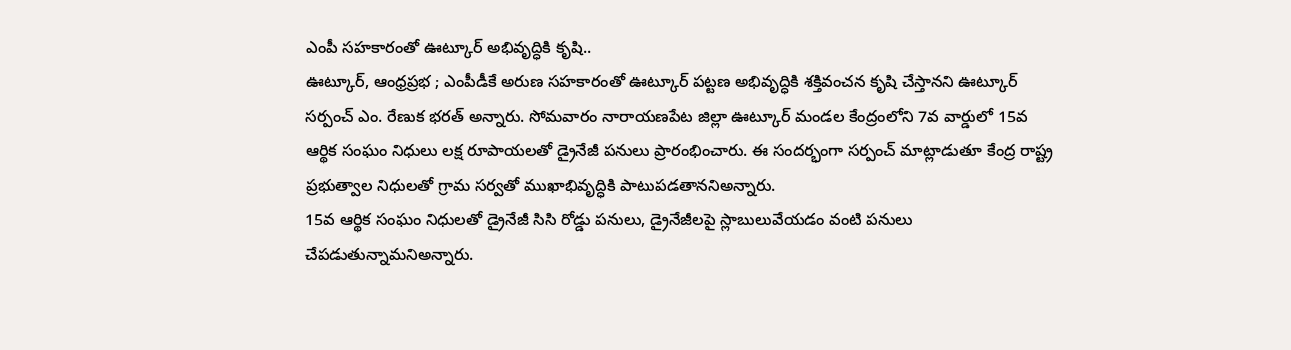ఎంపీ సహకారంతో ఊట్కూర్ అభివృద్ధికి కృషి..
ఊట్కూర్, ఆంధ్రప్రభ ; ఎంపీడీకే అరుణ సహకారంతో ఊట్కూర్ పట్టణ అభివృద్ధికి శక్తివంచన కృషి చేస్తానని ఊట్కూర్ సర్పంచ్ ఎం. రేణుక భరత్ అన్నారు. సోమవారం నారాయణపేట జిల్లా ఊట్కూర్ మండల కేంద్రంలోని 7వ వార్డులో 15వ ఆర్థిక సంఘం నిధులు లక్ష రూపాయలతో డ్రైనేజీ పనులు ప్రారంభించారు. ఈ సందర్భంగా సర్పంచ్ మాట్లాడుతూ కేంద్ర రాష్ట్ర ప్రభుత్వాల నిధులతో గ్రామ సర్వతో ముఖాభివృద్ధికి పాటుపడతాననిఅన్నారు.
15వ ఆర్థిక సంఘం నిధులతో డ్రైనేజీ సిసి రోడ్డు పనులు, డ్రైనేజీలపై స్లాబులువేయడం వంటి పనులు చేపడుతున్నామనిఅన్నారు.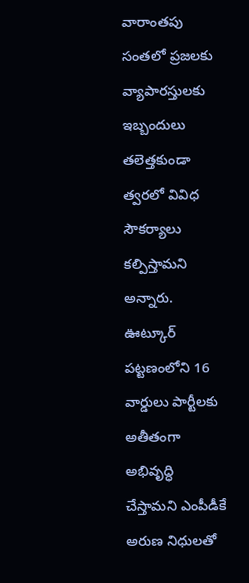వారాంతపు సంతలో ప్రజలకు వ్యాపారస్తులకు ఇబ్బందులు తలెత్తకుండా త్వరలో వివిధ సౌకర్యాలు కల్పిస్తామని అన్నారు. ఊట్కూర్ పట్టణంలోని 16 వార్డులు పార్టీలకు అతీతంగా అభివృద్ధి చేస్తామని ఎంపీడీకే అరుణ నిధులతో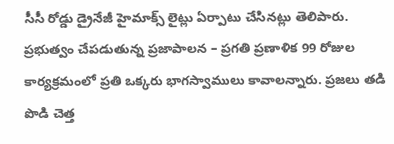సీసీ రోడ్డు డ్రైనేజీ హైమాక్స్ లైట్లు ఏర్పాటు చేసినట్లు తెలిపారు.
ప్రభుత్వం చేపడుతున్న ప్రజాపాలన – ప్రగతి ప్రణాళిక 99 రోజుల కార్యక్రమంలో ప్రతి ఒక్కరు భాగస్వాములు కావాలన్నారు. ప్రజలు తడి పొడి చెత్త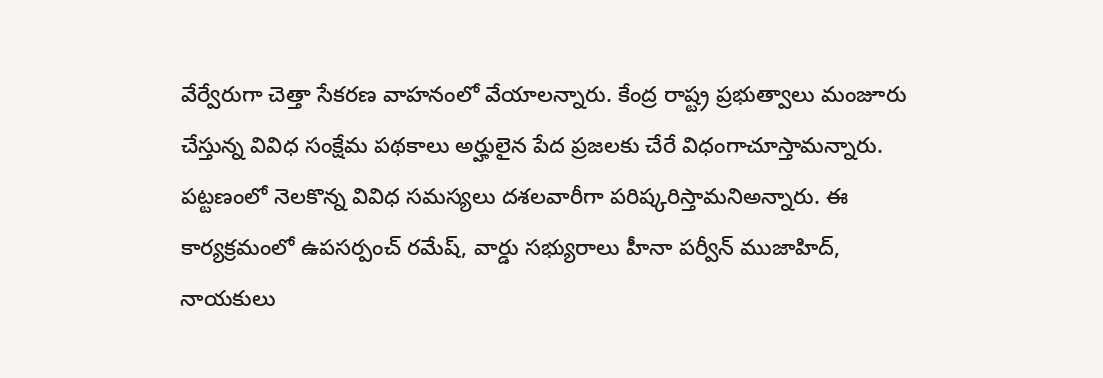వేర్వేరుగా చెత్తా సేకరణ వాహనంలో వేయాలన్నారు. కేంద్ర రాష్ట్ర ప్రభుత్వాలు మంజూరు చేస్తున్న వివిధ సంక్షేమ పథకాలు అర్హులైన పేద ప్రజలకు చేరే విధంగాచూస్తామన్నారు. పట్టణంలో నెలకొన్న వివిధ సమస్యలు దశలవారీగా పరిష్కరిస్తామనిఅన్నారు. ఈ కార్యక్రమంలో ఉపసర్పంచ్ రమేష్, వార్డు సభ్యురాలు హీనా పర్వీన్ ముజాహిద్, నాయకులు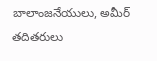బాలాంజనేయులు, అమీర్ తదితరులు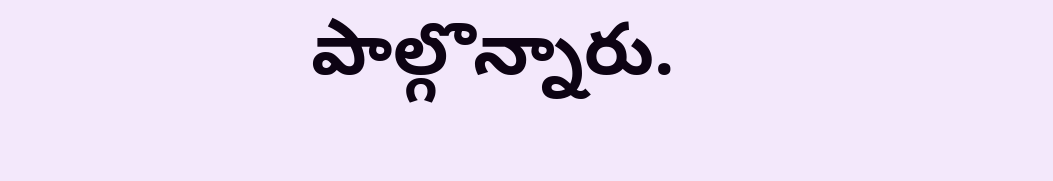పాల్గొన్నారు.